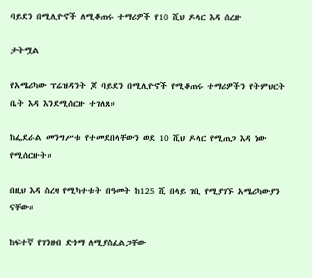ባይደን በሚሊዮኖች ለሚቆጠሩ ተማሪዎች የ10 ሺህ ዶላር እዳ ሰረዙ

ታትሟል

የአሜሪካው ፕሬዝዳንት ጆ ባይደን በሚሊዮኖች የሚቆጠሩ ተማሪዎችን የትምህርት ቤት እዳ እንደሚሰርዙ ተገለጸ።

ከፌደራል መንግሥቱ የተመደበላቸውን ወደ 10 ሺህ ዶላር የሚጠጋ እዳ ነው የሚሰርዙት።

በዚህ እዳ ስረዛ የሚካተቱት በዓመት ከ125 ሺ በላይ ገቢ የሚያገኙ አሜሪካውያን ናቸው።

ከፍተኛ የገንዘብ ድጎማ ለሚያስፈልጋቸው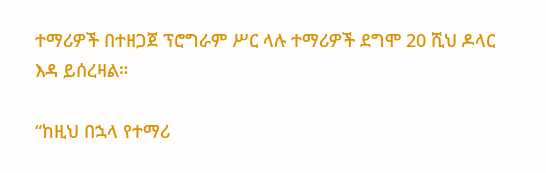ተማሪዎች በተዘጋጀ ፕሮግራም ሥር ላሉ ተማሪዎች ደግሞ 20 ሺህ ዶላር እዳ ይሰረዛል።

“ከዚህ በኋላ የተማሪ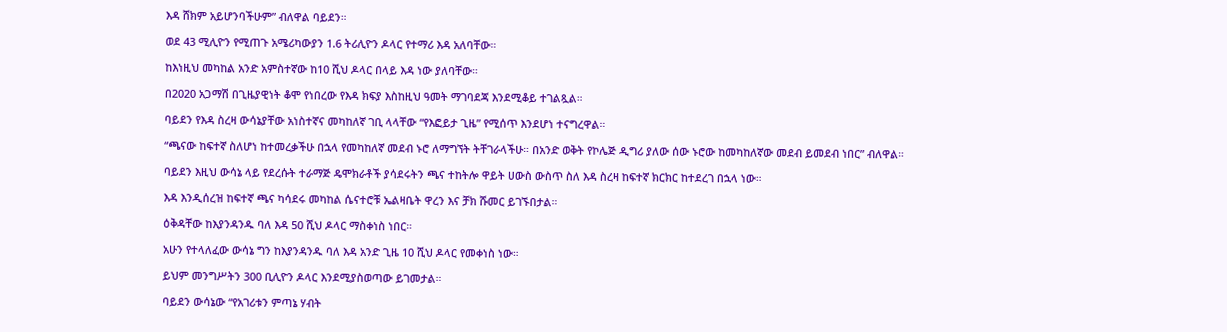እዳ ሸክም አይሆንባችሁም” ብለዋል ባይደን።

ወደ 43 ሚሊዮን የሚጠጉ አሜሪካውያን 1.6 ትሪሊዮን ዶላር የተማሪ እዳ አለባቸው።

ከእነዚህ መካከል አንድ አምስተኛው ከ10 ሺህ ዶላር በላይ እዳ ነው ያለባቸው።

በ2020 አጋማሽ በጊዜያዊነት ቆሞ የነበረው የእዳ ክፍያ እስከዚህ ዓመት ማገባደጃ እንደሚቆይ ተገልጿል።

ባይደን የእዳ ስረዛ ውሳኔያቸው አነስተኛና መካከለኛ ገቢ ላላቸው “የእፎይታ ጊዜ” የሚሰጥ እንደሆነ ተናግረዋል።

“ጫናው ከፍተኛ ስለሆነ ከተመረቃችሁ በኋላ የመካከለኛ መደብ ኑሮ ለማግኘት ትቸገራላችሁ። በአንድ ወቅት የኮሌጅ ዲግሪ ያለው ሰው ኑሮው ከመካከለኛው መደብ ይመደብ ነበር” ብለዋል።

ባይደን እዚህ ውሳኔ ላይ የደረሱት ተራማጅ ዴሞክራቶች ያሳደሩትን ጫና ተከትሎ ዋይት ሀውስ ውስጥ ስለ እዳ ስረዛ ከፍተኛ ክርክር ከተደረገ በኋላ ነው።

እዳ እንዲሰረዝ ከፍተኛ ጫና ካሳደሩ መካከል ሴናተሮቹ ኤልዛቤት ዋረን እና ቻክ ሹመር ይገኙበታል።

ዕቅዳቸው ከእያንዳንዱ ባለ እዳ 50 ሺህ ዶላር ማስቀነስ ነበር።

አሁን የተላለፈው ውሳኔ ግን ከእያንዳንዱ ባለ እዳ አንድ ጊዜ 10 ሺህ ዶላር የመቀነስ ነው።

ይህም መንግሥትን 300 ቢሊዮን ዶላር እንደሚያስወጣው ይገመታል።

ባይደን ውሳኔው “የአገሪቱን ምጣኔ ሃብት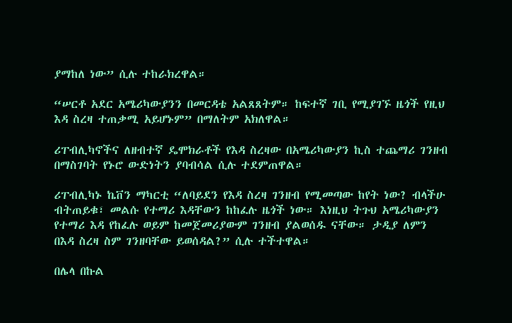ያማከለ ነው” ሲሉ ተከራክረዋል።

“ሠርቶ አደር አሜሪካውያንን በመርዳቴ አልጸጸትም። ከፍተኛ ገቢ የሚያገኙ ዜጎች የዚህ እዳ ስረዛ ተጠቃሚ አይሆኑም” በማለትም አክለዋል።

ሪፐብሊካኖችና ለዘብተኛ ዴሞክራቶች የእዳ ስረዛው በአሜሪካውያን ኪስ ተጨማሪ ገንዘብ በማስገባት የኑሮ ውድነትን ያባብሳል ሲሉ ተደምጠዋል።

ሪፐብሊካኑ ኬቨን ማካርቲ “ለባይደን የእዳ ስረዛ ገንዘብ የሚመጣው ከየት ነው? ብላችሁ ብትጠይቁ፣ መልሱ የተማሪ እዳቸውን ከከፈሉ ዜጎች ነው። እነዚህ ትጉህ አሜሪካውያን የተማሪ እዳ የከፈሉ ወይም ከመጀመሪያውም ገንዘብ ያልወሰዱ ናቸው። ታዲያ ለምን በእዳ ስረዛ ስም ገንዘባቸው ይወሰዳል?” ሲሉ ተችተዋል።

በሌላ በኩል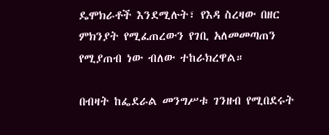ዴሞክራቶች እንደሚሉት፣ የእዳ ስረዛው በዘር ምክንያት የሚፈጠረውን የገቢ አለመመጣጠን የሚያጠብ ነው ብለው ተከራክረዋል።

በብዛት ከፌደራል መንግሥቱ ገንዘብ የሚበደሩት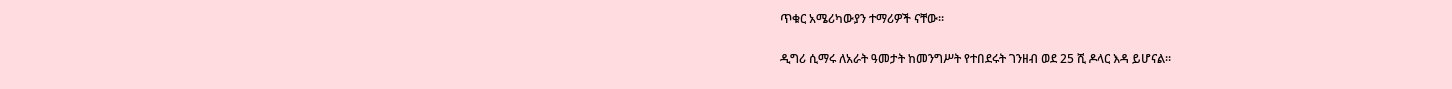ጥቁር አሜሪካውያን ተማሪዎች ናቸው።

ዲግሪ ሲማሩ ለአራት ዓመታት ከመንግሥት የተበደሩት ገንዘብ ወደ 25 ሺ ዶላር እዳ ይሆናል።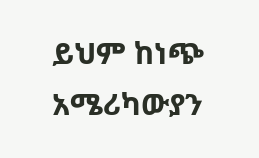ይህም ከነጭ አሜሪካውያን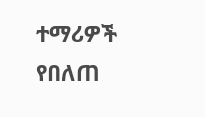ተማሪዎች የበለጠ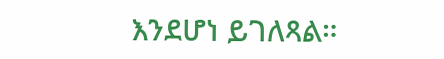እንደሆነ ይገለጻል።